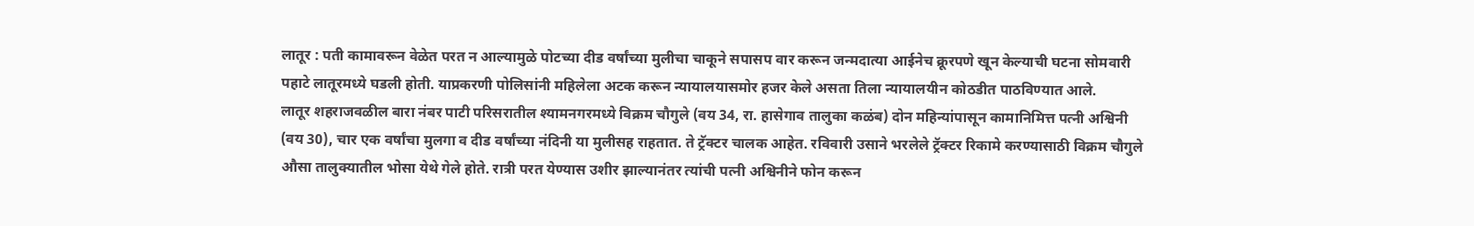लातूर : पती कामावरून वेळेत परत न आल्यामुळे पोटच्या दीड वर्षांच्या मुलीचा चाकूने सपासप वार करून जन्मदात्या आईनेच क्रूरपणे खून केल्याची घटना सोमवारी पहाटे लातूरमध्ये घडली होती. याप्रकरणी पोलिसांनी महिलेला अटक करून न्यायालयासमोर हजर केले असता तिला न्यायालयीन कोठडीत पाठविण्यात आले.
लातूर शहराजवळील बारा नंबर पाटी परिसरातील श्यामनगरमध्ये विक्रम चौगुले (वय 34, रा. हासेगाव तालुका कळंब) दोन महिन्यांपासून कामानिमित्त पत्नी अश्विनी (वय 30), चार एक वर्षांचा मुलगा व दीड वर्षांच्या नंदिनी या मुलीसह राहतात. ते ट्रॅक्टर चालक आहेत. रविवारी उसाने भरलेले ट्रॅक्टर रिकामे करण्यासाठी विक्रम चौगुले औसा तालुक्यातील भोसा येथे गेले होते. रात्री परत येण्यास उशीर झाल्यानंतर त्यांची पत्नी अश्विनीने फोन करून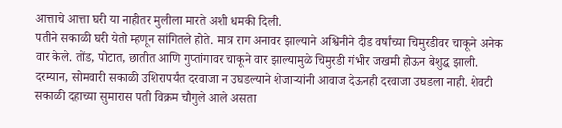आत्ताचे आत्ता घरी या नाहीतर मुलीला मारते अशी धमकी दिली.
पतीने सकाळी घरी येतो म्हणून सांगितले होते. मात्र राग अनावर झाल्याने अश्विनीने दीड वर्षांच्या चिमुरडीवर चाकूने अनेक वार केले. तोंड, पोटात, छातीत आणि गुप्तांगावर चाकूने वार झाल्यामुळे चिमुरडी गंभीर जखमी होऊन बेशुद्ध झाली. दरम्यान, सोमवारी सकाळी उशिरापर्यंत दरवाजा न उघडल्याने शेजाऱ्यांनी आवाज देऊनही दरवाजा उघडला नाही. शेवटी सकाळी दहाच्या सुमारास पती विक्रम चौगुले आले असता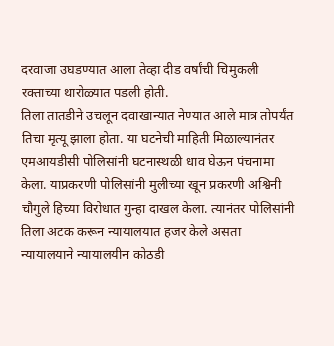दरवाजा उघडण्यात आला तेव्हा दीड वर्षांची चिमुकली रक्ताच्या थारोळ्यात पडली होती.
तिला तातडीने उचलून दवाखान्यात नेण्यात आले मात्र तोपर्यंत तिचा मृत्यू झाला होता. या घटनेची माहिती मिळाल्यानंतर एमआयडीसी पोलिसांनी घटनास्थळी धाव घेऊन पंचनामा केला. याप्रकरणी पोलिसांनी मुलीच्या खून प्रकरणी अश्विनी चौगुले हिच्या विरोधात गुन्हा दाखल केला. त्यानंतर पोलिसांनी तिला अटक करून न्यायालयात हजर केले असता न्यायालयाने न्यायालयीन कोठडी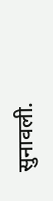सुनावली.